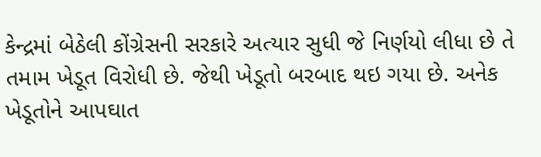કેન્દ્રમાં બેઠેલી કોંગ્રેસની સરકારે અત્યાર સુધી જે નિર્ણયો લીધા છે તે તમામ ખેડૂત વિરોધી છે. જેથી ખેડૂતો બરબાદ થઇ ગયા છે. અનેક ખેડૂતોને આપઘાત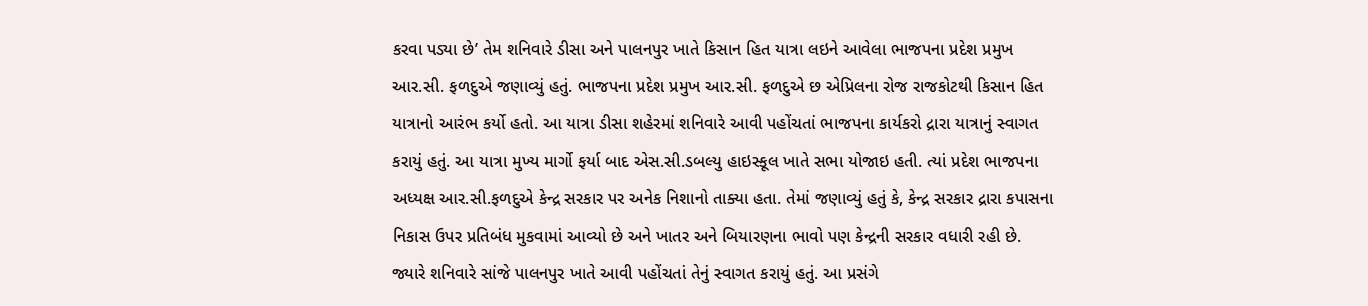કરવા પડ્યા છે’ તેમ શનિવારે ડીસા અને પાલનપુર ખાતે કિસાન હિત યાત્રા લઇને આવેલા ભાજપના પ્રદેશ પ્રમુખ આર.સી. ફળદુએ જણાવ્યું હતું. ભાજપના પ્રદેશ પ્રમુખ આર.સી. ફળદુએ છ એપ્રિલના રોજ રાજકોટથી કિસાન હિત યાત્રાનો આરંભ કર્યો હતો. આ યાત્રા ડીસા શહેરમાં શનિવારે આવી પહોંચતાં ભાજપના કાર્યકરો દ્રારા યાત્રાનું સ્વાગત કરાયું હતું. આ યાત્રા મુખ્ય માર્ગો ફર્યા બાદ એસ.સી.ડબલ્યુ હાઇસ્કૂલ ખાતે સભા યોજાઇ હતી. ત્યાં પ્રદેશ ભાજપના અધ્યક્ષ આર.સી.ફળદુએ કેન્દ્ર સરકાર પર અનેક નિશાનો તાક્યા હતા. તેમાં જણાવ્યું હતું કે, કેન્દ્ર સરકાર દ્રારા કપાસના નિકાસ ઉપર પ્રતિબંધ મુકવામાં આવ્યો છે અને ખાતર અને બિયારણના ભાવો પણ કેન્દ્રની સરકાર વધારી રહી છે.
જ્યારે શનિવારે સાંજે પાલનપુર ખાતે આવી પહોંચતાં તેનું સ્વાગત કરાયું હતું. આ પ્રસંગે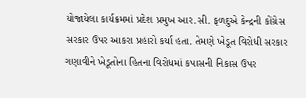યોજાયેલા કાર્યક્રમમાં પ્રદેશ પ્રમુખ આર.સી. ફળદુએ કેન્દ્રની કોંગ્રેસ સરકાર ઉપર આકરા પ્રહારો કર્યા હતા. તેમણે ખેડૂત વિરોધી સરકાર ગણાવીને ખેડૂતોના હિતના વિરોધમાં કપાસની નિકાસ ઉપર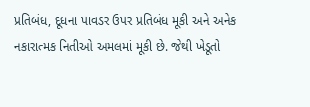પ્રતિબંધ, દૂધના પાવડર ઉપર પ્રતિબંધ મૂકી અને અનેક નકારાત્મક નિતીઓ અમલમાં મૂકી છે. જેથી ખેડૂતો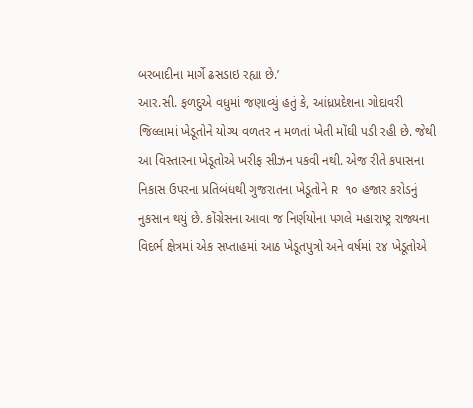બરબાદીના માર્ગે ઢસડાઇ રહ્યા છે.’
આર.સી. ફળદુએ વધુમાં જણાવ્યું હતું કે, આંધ્રપ્રદેશના ગોદાવરી જિલ્લામાં ખેડૂતોને યોગ્ય વળતર ન મળતાં ખેતી મોંઘી પડી રહી છે. જેથી આ વિસ્તારના ખેડૂતોએ ખરીફ સીઝન પકવી નથી. એજ રીતે કપાસના નિકાસ ઉપરના પ્રતિબંધથી ગુજરાતના ખેડૂતોને R ૧૦ હજાર કરોડનું નુકસાન થયું છે. કોંગ્રેસના આવા જ નિર્ણયોના પગલે મહારાષ્ટ્ર રાજ્યના વિદર્ભ ક્ષેત્રમાં એક સપ્તાહમાં આઠ ખેડૂતપુત્રો અને વર્ષમાં ૨૪ ખેડૂતોએ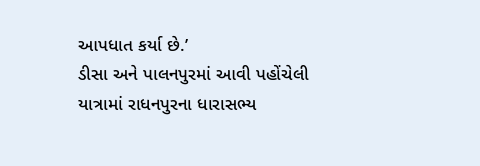આપધાત કર્યા છે.’
ડીસા અને પાલનપુરમાં આવી પહોંચેલી યાત્રામાં રાધનપુરના ધારાસભ્ય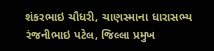શંકરભાઇ ચૌધરી, ચાણસ્માના ધારાસભ્ય રંજનીભાઇ પટેલ, જિલ્લા પ્રમુખ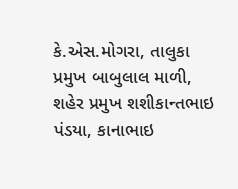કે.એસ.મોગરા, તાલુકા પ્રમુખ બાબુલાલ માળી, શહેર પ્રમુખ શશીકાન્તભાઇ પંડયા, કાનાભાઇ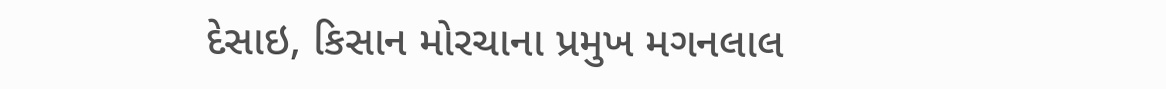દેસાઇ, કિસાન મોરચાના પ્રમુખ મગનલાલ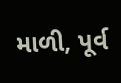માળી, પૂર્વ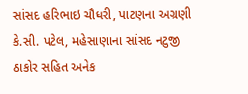સાંસદ હરિભાઇ ચૌધરી, પાટણના અગ્રણી કે.સી. પટેલ, મહેસાણાના સાંસદ નટુજી ઠાકોર સહિત અનેક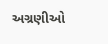અગ્રણીઓ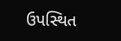ઉપસ્થિત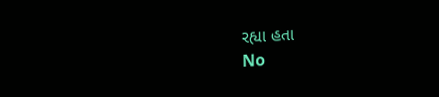રહ્યા હતા
No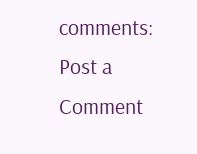comments:
Post a Comment